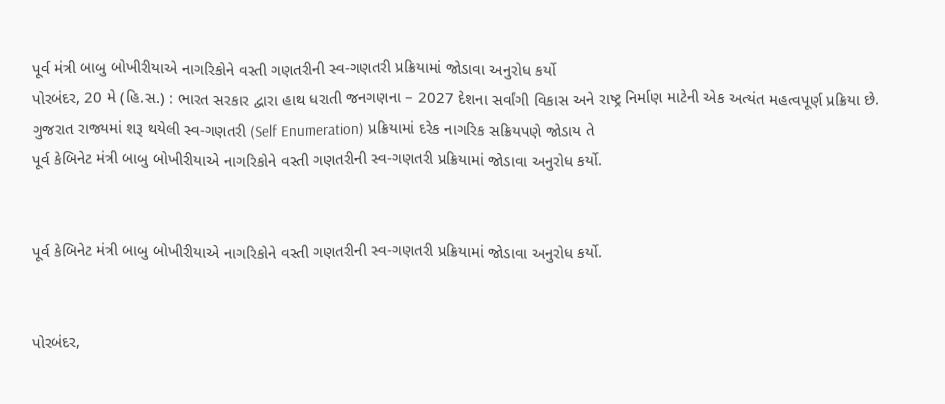પૂર્વ મંત્રી બાબુ બોખીરીયાએ નાગરિકોને વસ્તી ગણતરીની સ્વ-ગણતરી પ્રક્રિયામાં જોડાવા અનુરોધ કર્યો
પોરબંદર, 20 મે (હિ.સ.) : ભારત સરકાર દ્વારા હાથ ધરાતી જનગણના – 2027 દેશના સર્વાંગી વિકાસ અને રાષ્ટ્ર નિર્માણ માટેની એક અત્યંત મહત્વપૂર્ણ પ્રક્રિયા છે. ગુજરાત રાજ્યમાં શરૂ થયેલી સ્વ-ગણતરી (Self Enumeration) પ્રક્રિયામાં દરેક નાગરિક સક્રિયપણે જોડાય તે
પૂર્વ કેબિનેટ મંત્રી બાબુ બોખીરીયાએ નાગરિકોને વસ્તી ગણતરીની સ્વ-ગણતરી પ્રક્રિયામાં જોડાવા અનુરોધ કર્યો.


પૂર્વ કેબિનેટ મંત્રી બાબુ બોખીરીયાએ નાગરિકોને વસ્તી ગણતરીની સ્વ-ગણતરી પ્રક્રિયામાં જોડાવા અનુરોધ કર્યો.


પોરબંદર,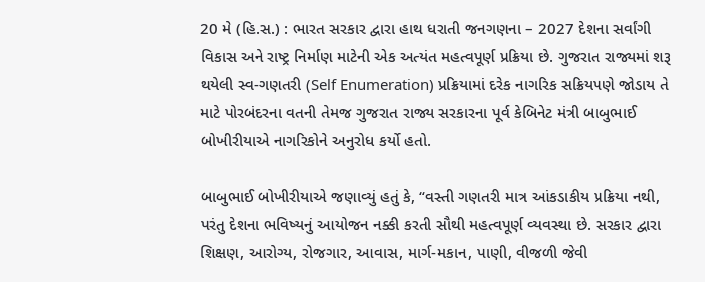20 મે (હિ.સ.) : ભારત સરકાર દ્વારા હાથ ધરાતી જનગણના – 2027 દેશના સર્વાંગી વિકાસ અને રાષ્ટ્ર નિર્માણ માટેની એક અત્યંત મહત્વપૂર્ણ પ્રક્રિયા છે. ગુજરાત રાજ્યમાં શરૂ થયેલી સ્વ-ગણતરી (Self Enumeration) પ્રક્રિયામાં દરેક નાગરિક સક્રિયપણે જોડાય તે માટે પોરબંદરના વતની તેમજ ગુજરાત રાજ્ય સરકારના પૂર્વ કેબિનેટ મંત્રી બાબુભાઈ બોખીરીયાએ નાગરિકોને અનુરોધ કર્યો હતો.

બાબુભાઈ બોખીરીયાએ જણાવ્યું હતું કે, “વસ્તી ગણતરી માત્ર આંકડાકીય પ્રક્રિયા નથી, પરંતુ દેશના ભવિષ્યનું આયોજન નક્કી કરતી સૌથી મહત્વપૂર્ણ વ્યવસ્થા છે. સરકાર દ્વારા શિક્ષણ, આરોગ્ય, રોજગાર, આવાસ, માર્ગ-મકાન, પાણી, વીજળી જેવી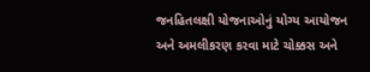જનહિતલક્ષી યોજનાઓનું યોગ્ય આયોજન અને અમલીકરણ કરવા માટે ચોક્કસ અને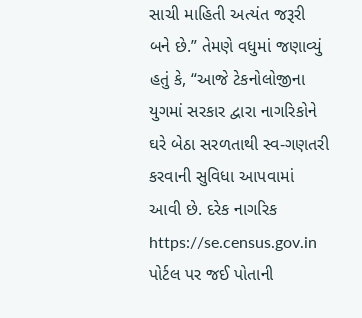સાચી માહિતી અત્યંત જરૂરી બને છે.” તેમણે વધુમાં જણાવ્યું હતું કે, “આજે ટેકનોલોજીના યુગમાં સરકાર દ્વારા નાગરિકોને ઘરે બેઠા સરળતાથી સ્વ-ગણતરી કરવાની સુવિધા આપવામાં આવી છે. દરેક નાગરિક https://se.census.gov.in પોર્ટલ પર જઈ પોતાની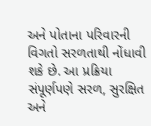અને પોતાના પરિવારની વિગતો સરળતાથી નોંધાવી શકે છે. આ પ્રક્રિયા સંપૂર્ણપણે સરળ, સુરક્ષિત અને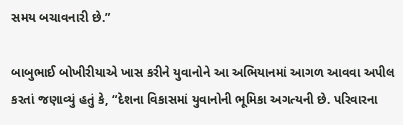સમય બચાવનારી છે.”

બાબુભાઈ બોખીરીયાએ ખાસ કરીને યુવાનોને આ અભિયાનમાં આગળ આવવા અપીલ કરતાં જણાવ્યું હતું કે, “દેશના વિકાસમાં યુવાનોની ભૂમિકા અગત્યની છે. પરિવારના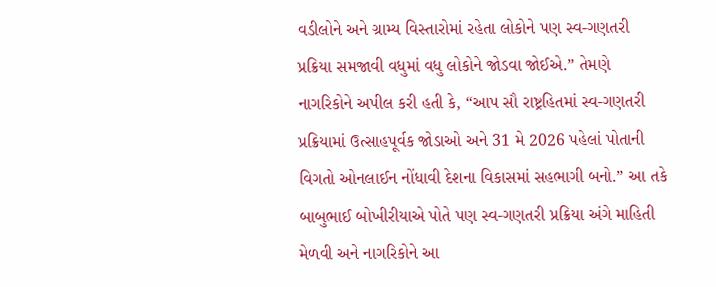વડીલોને અને ગ્રામ્ય વિસ્તારોમાં રહેતા લોકોને પણ સ્વ-ગણતરી પ્રક્રિયા સમજાવી વધુમાં વધુ લોકોને જોડવા જોઈએ.” તેમણે નાગરિકોને અપીલ કરી હતી કે, “આપ સૌ રાષ્ટ્રહિતમાં સ્વ-ગણતરી પ્રક્રિયામાં ઉત્સાહપૂર્વક જોડાઓ અને 31 મે 2026 પહેલાં પોતાની વિગતો ઓનલાઈન નોંધાવી દેશના વિકાસમાં સહભાગી બનો.” આ તકે બાબુભાઈ બોખીરીયાએ પોતે પણ સ્વ-ગણતરી પ્રક્રિયા અંગે માહિતી મેળવી અને નાગરિકોને આ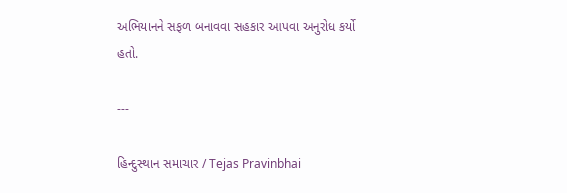અભિયાનને સફળ બનાવવા સહકાર આપવા અનુરોધ કર્યો હતો.

---

હિન્દુસ્થાન સમાચાર / Tejas Pravinbhai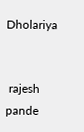Dholariya


 rajesh pande